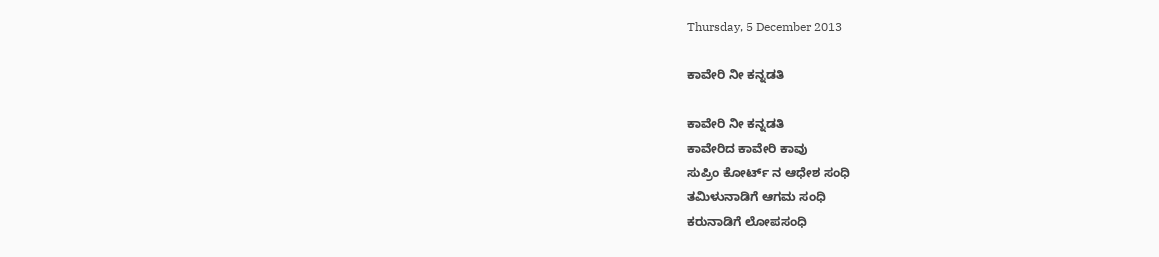Thursday, 5 December 2013

ಕಾವೇರಿ ನೀ ಕನ್ನಡತಿ

ಕಾವೇರಿ ನೀ ಕನ್ನಡತಿ
ಕಾವೇರಿದ ಕಾವೇರಿ ಕಾವು
ಸುಪ್ರಿಂ ಕೋರ್ಟ್ ನ ಆಧೇಶ ಸಂಧಿ
ತಮಿಳುನಾಡಿಗೆ ಆಗಮ ಸಂಧಿ
ಕರುನಾಡಿಗೆ ಲೋಪಸಂಧಿ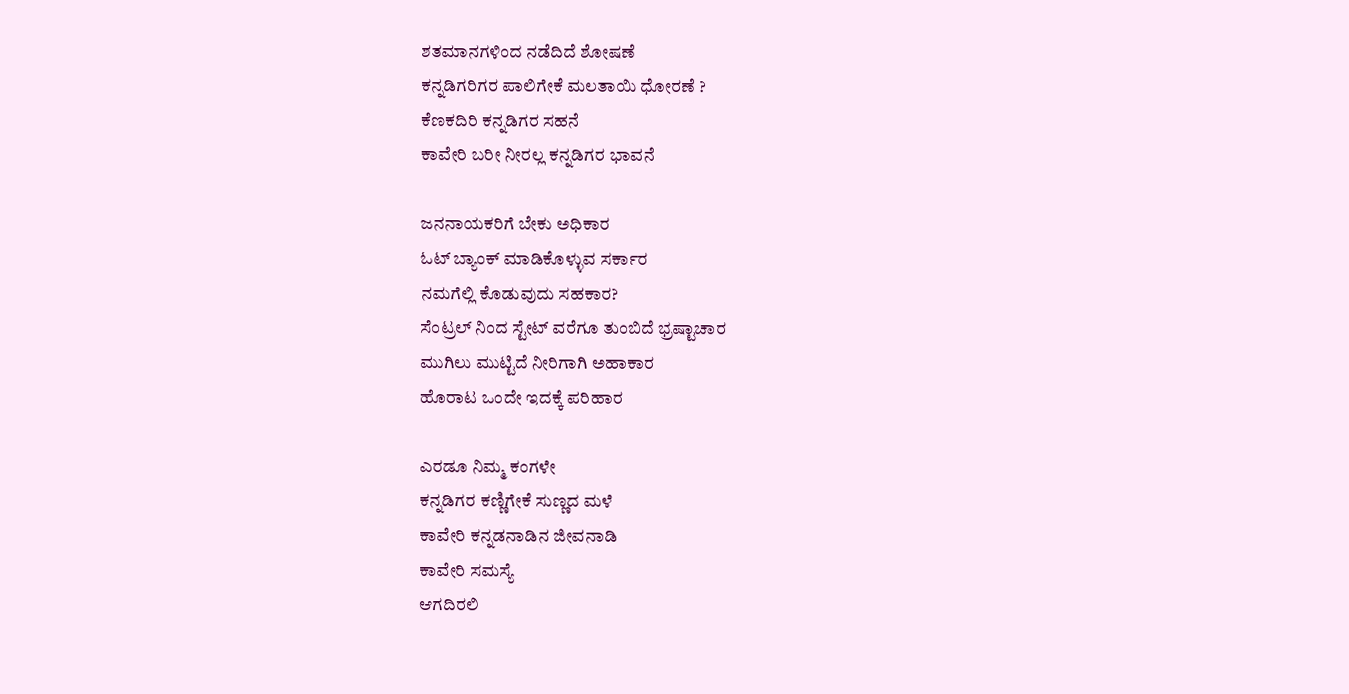ಶತಮಾನಗಳಿಂದ ನಡೆದಿದೆ ಶೋಷಣೆ
ಕನ್ನಡಿಗರಿಗರ ಪಾಲಿಗೇಕೆ ಮಲತಾಯಿ ಧೋರಣೆ ?
ಕೆಣಕದಿರಿ ಕನ್ನಡಿಗರ ಸಹನೆ
ಕಾವೇರಿ ಬರೀ ನೀರಲ್ಲ ಕನ್ನಡಿಗರ ಭಾವನೆ

ಜನನಾಯಕರಿಗೆ ಬೇಕು ಅಧಿಕಾರ
ಓಟ್ ಬ್ಯಾಂಕ್ ಮಾಡಿಕೊಳ್ಳುವ ಸರ್ಕಾರ
ನಮಗೆಲ್ಲಿ ಕೊಡುವುದು ಸಹಕಾರ?
ಸೆಂಟ್ರಲ್ ನಿಂದ ಸ್ಟೇಟ್ ವರೆಗೂ ತುಂಬಿದೆ ಭ್ರಷ್ಟಾಚಾರ
ಮುಗಿಲು ಮುಟ್ಟಿದೆ ನೀರಿಗಾಗಿ ಅಹಾಕಾರ
ಹೊರಾಟ ಒಂದೇ ಇದಕ್ಕೆ ಪರಿಹಾರ

ಎರಡೂ ನಿಮ್ಮ ಕಂಗಳೇ
ಕನ್ನಡಿಗರ ಕಣ್ಣಿಗೇಕೆ ಸುಣ್ಣದ ಮಳೆ
ಕಾವೇರಿ ಕನ್ನಡನಾಡಿನ ಜೀವನಾಡಿ
ಕಾವೇರಿ ಸಮಸ್ಯೆ
ಆಗದಿರಲಿ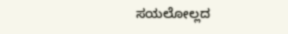ಸಯಲೋಲ್ಲದ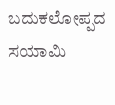ಬದುಕಲೋಪ್ಪದ ಸಯಾಮಿ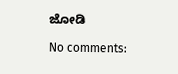ಜೋಡಿ

No comments: